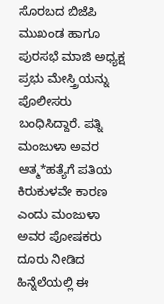ಸೊರಬದ ಬಿಜೆಪಿ ಮುಖಂಡ ಹಾಗೂ ಪುರಸಭೆ ಮಾಜಿ ಅಧ್ಯಕ್ಷ ಪ್ರಭು ಮೇಸ್ತ್ರಿಯನ್ನು ಪೊಲೀಸರು ಬಂಧಿಸಿದ್ದಾರೆ. ಪತ್ನಿ ಮಂಜುಳಾ ಅವರ ಆತ್ಮ*ಹತ್ಯೆಗೆ ಪತಿಯ ಕಿರುಕುಳವೇ ಕಾರಣ ಎಂದು ಮಂಜುಳಾ ಅವರ ಪೋಷಕರು ದೂರು ನೀಡಿದ ಹಿನ್ನೆಲೆಯಲ್ಲಿ ಈ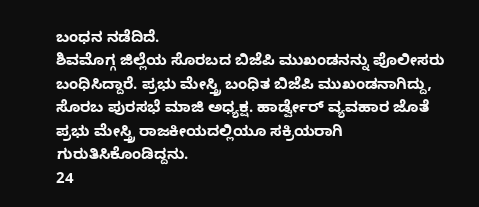ಬಂಧನ ನಡೆದಿದೆ.
ಶಿವಮೊಗ್ಗ ಜಿಲ್ಲೆಯ ಸೊರಬದ ಬಿಜೆಪಿ ಮುಖಂಡನನ್ನು ಪೊಲೀಸರು ಬಂಧಿಸಿದ್ದಾರೆ. ಪ್ರಭು ಮೇಸ್ತ್ರಿ ಬಂಧಿತ ಬಿಜೆಪಿ ಮುಖಂಡನಾಗಿದ್ದು, ಸೊರಬ ಪುರಸಭೆ ಮಾಜಿ ಅಧ್ಯಕ್ಷ. ಹಾರ್ಡ್ವೇರ್ ವ್ಯವಹಾರ ಜೊತೆ ಪ್ರಭು ಮೇಸ್ತ್ರಿ ರಾಜಕೀಯದಲ್ಲಿಯೂ ಸಕ್ರಿಯರಾಗಿ ಗುರುತಿಸಿಕೊಂಡಿದ್ದನು.
24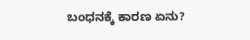ಬಂಧನಕ್ಕೆ ಕಾರಣ ಏನು?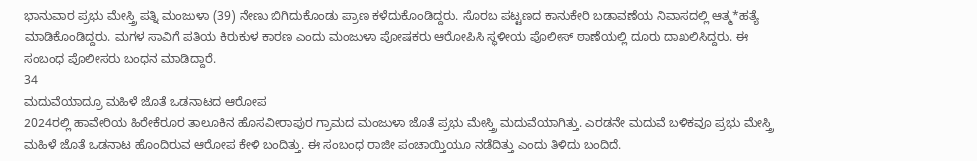ಭಾನುವಾರ ಪ್ರಭು ಮೇಸ್ತ್ರಿ ಪತ್ನಿ ಮಂಜುಳಾ (39) ನೇಣು ಬಿಗಿದುಕೊಂಡು ಪ್ರಾಣ ಕಳೆದುಕೊಂಡಿದ್ದರು. ಸೊರಬ ಪಟ್ಟಣದ ಕಾನುಕೇರಿ ಬಡಾವಣೆಯ ನಿವಾಸದಲ್ಲಿ ಆತ್ಮ*ಹತ್ಯೆ ಮಾಡಿಕೊಂಡಿದ್ದರು. ಮಗಳ ಸಾವಿಗೆ ಪತಿಯ ಕಿರುಕುಳ ಕಾರಣ ಎಂದು ಮಂಜುಳಾ ಪೋಷಕರು ಆರೋಪಿಸಿ ಸ್ಥಳೀಯ ಪೊಲೀಸ್ ಠಾಣೆಯಲ್ಲಿ ದೂರು ದಾಖಲಿಸಿದ್ದರು. ಈ ಸಂಬಂಧ ಪೊಲೀಸರು ಬಂಧನ ಮಾಡಿದ್ದಾರೆ.
34
ಮದುವೆಯಾದ್ರೂ ಮಹಿಳೆ ಜೊತೆ ಒಡನಾಟದ ಆರೋಪ
2024ರಲ್ಲಿ ಹಾವೇರಿಯ ಹಿರೇಕೆರೂರ ತಾಲೂಕಿನ ಹೊಸವೀರಾಪುರ ಗ್ರಾಮದ ಮಂಜುಳಾ ಜೊತೆ ಪ್ರಭು ಮೇಸ್ತ್ರಿ ಮದುವೆಯಾಗಿತ್ತು. ಎರಡನೇ ಮದುವೆ ಬಳಿಕವೂ ಪ್ರಭು ಮೇಸ್ತ್ರಿ ಮಹಿಳೆ ಜೊತೆ ಒಡನಾಟ ಹೊಂದಿರುವ ಆರೋಪ ಕೇಳಿ ಬಂದಿತ್ತು. ಈ ಸಂಬಂಧ ರಾಜೀ ಪಂಚಾಯ್ತಿಯೂ ನಡೆದಿತ್ತು ಎಂದು ತಿಳಿದು ಬಂದಿದೆ.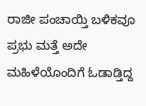ರಾಜೀ ಪಂಚಾಯ್ತಿ ಬಳಿಕವೂ ಪ್ರಭು ಮತ್ತೆ ಅದೇ ಮಹಿಳೆಯೊಂದಿಗೆ ಓಡಾಡ್ತಿದ್ದ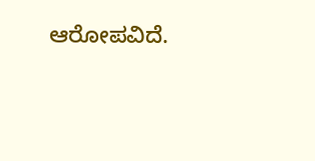ಆರೋಪವಿದೆ.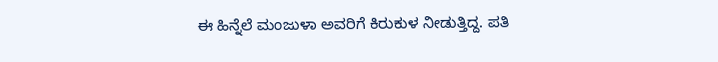ಈ ಹಿನ್ನೆಲೆ ಮಂಜುಳಾ ಅವರಿಗೆ ಕಿರುಕುಳ ನೀಡುತ್ತಿದ್ದ. ಪತಿ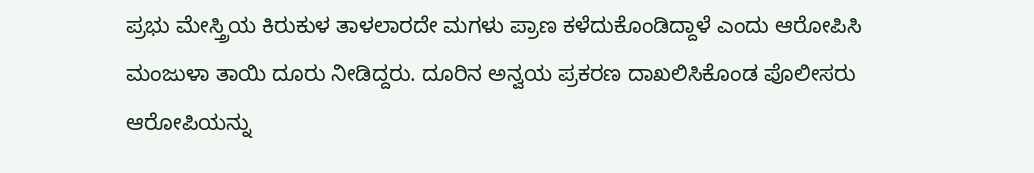ಪ್ರಭು ಮೇಸ್ತ್ರಿಯ ಕಿರುಕುಳ ತಾಳಲಾರದೇ ಮಗಳು ಪ್ರಾಣ ಕಳೆದುಕೊಂಡಿದ್ದಾಳೆ ಎಂದು ಆರೋಪಿಸಿ ಮಂಜುಳಾ ತಾಯಿ ದೂರು ನೀಡಿದ್ದರು. ದೂರಿನ ಅನ್ವಯ ಪ್ರಕರಣ ದಾಖಲಿಸಿಕೊಂಡ ಪೊಲೀಸರು ಆರೋಪಿಯನ್ನು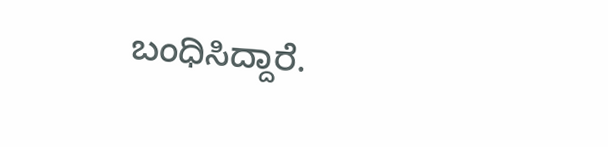ಬಂಧಿಸಿದ್ದಾರೆ.